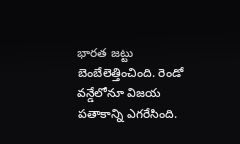భారత జట్టు బెంబేలెత్తించింది. రెండో వన్డేలోనూ విజయ పతాకాన్ని ఎగరేసింది.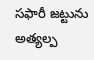సఫారీ జట్టును అత్యల్ప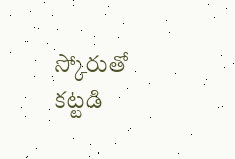స్కోరుతో కట్టడి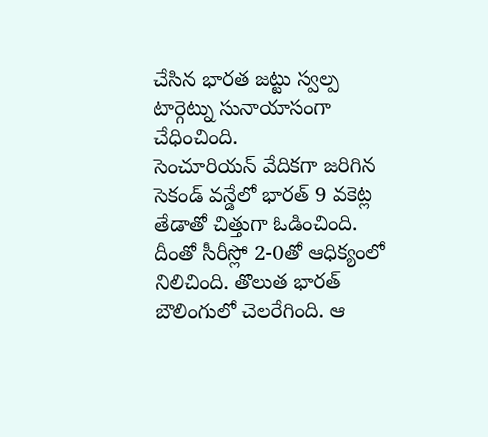చేసిన భారత జట్టు స్వల్ప టార్గెట్ను సునాయాసంగా చేధించింది.
సెంచూరియన్ వేదికగా జరిగిన సెకండ్ వన్డేలో భారత్ 9 వకెట్ల తేడాతో చిత్తుగా ఓడించింది. దీంతో సీరీస్లో 2-0తో ఆధిక్యంలో నిలిచింది. తొలుత భారత్ బౌలింగులో చెలరేగింది. ఆ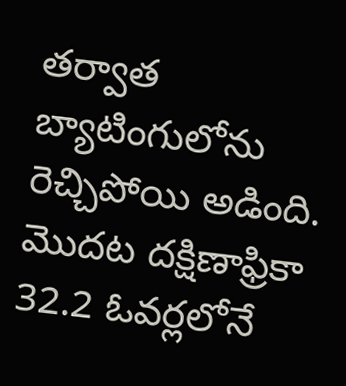తర్వాత బ్యాటింగులోను రెచ్చిపోయి అడింది.
మొదట దక్షిణాఫ్రికా 32.2 ఓవర్లలోనే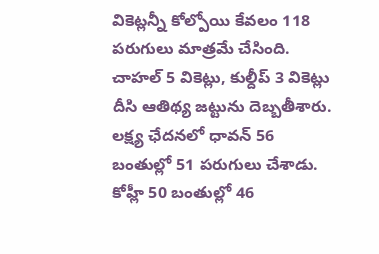వికెట్లన్నీ కోల్పోయి కేవలం 118 పరుగులు మాత్రమే చేసింది. చాహల్ 5 వికెట్లు, కుల్దీప్ 3 వికెట్లు దీసి ఆతిథ్య జట్టును దెబ్బతీశారు. లక్ష్య ఛేదనలో ధావన్ 56 బంతుల్లో 51 పరుగులు చేశాడు. కోహ్లీ 50 బంతుల్లో 46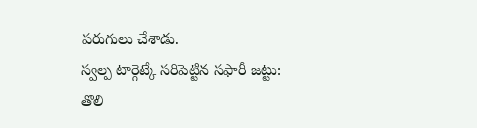పరుగులు చేశాడు.
స్వల్ప టార్గెట్కే సరిపెట్టిన సఫారీ జట్టు:
తొలి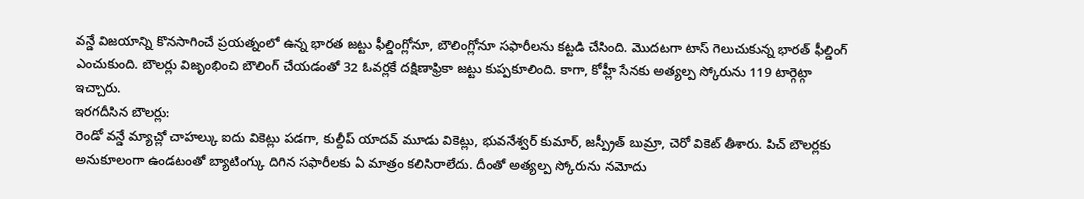వన్డే విజయాన్ని కొనసాగించే ప్రయత్నంలో ఉన్న భారత జట్టు ఫీల్డింగ్లోనూ, బౌలింగ్లోనూ సఫారీలను కట్టడి చేసింది. మొదటగా టాస్ గెలుచుకున్న భారత్ ఫీల్డింగ్ ఎంచుకుంది. బౌలర్లు విజృంభించి బౌలింగ్ చేయడంతో 32 ఓవర్లకే దక్షిణాఫ్రికా జట్టు కుప్పకూలింది. కాగా, కోహ్లీ సేనకు అత్యల్ప స్కోరును 119 టార్గెట్గా ఇచ్చారు.
ఇరగదీసిన బౌలర్లు:
రెండో వన్డే మ్యాచ్లో చాహల్కు ఐదు వికెట్లు పడగా, కుల్దీప్ యాదవ్ మూడు వికెట్లు, భువనేశ్వర్ కుమార్, జస్ప్రీత్ బుమ్రా, చెరో వికెట్ తీశారు. పిచ్ బౌలర్లకు అనుకూలంగా ఉండటంతో బ్యాటింగ్కు దిగిన సఫారీలకు ఏ మాత్రం కలిసిరాలేదు. దీంతో అత్యల్ప స్కోరును నమోదు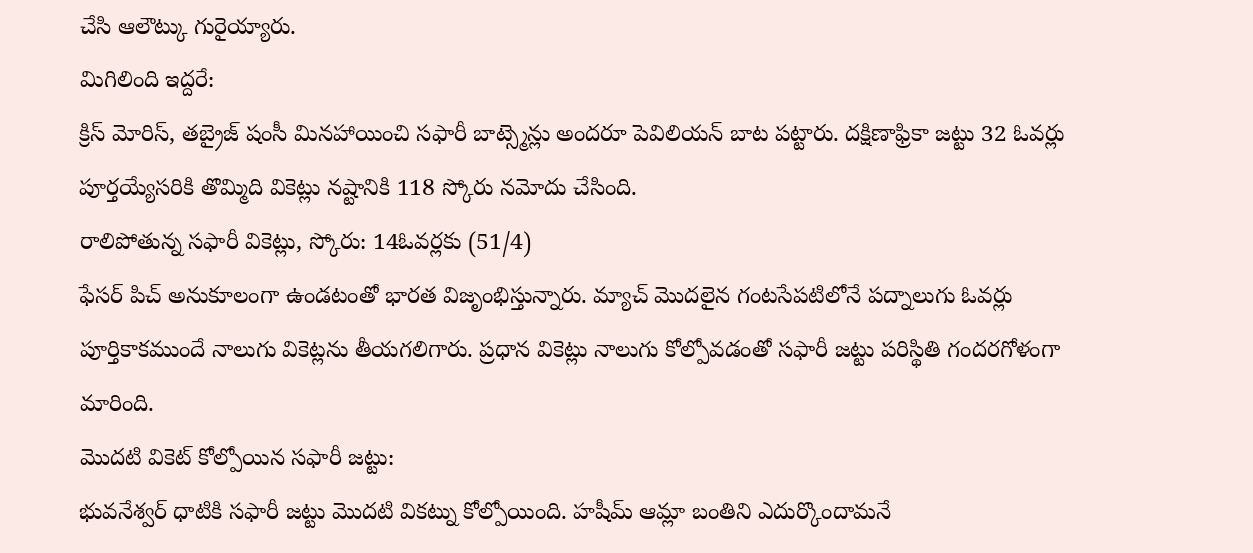చేసి ఆలౌట్కు గురైయ్యారు.
మిగిలింది ఇద్దరే:
క్రిస్ మోరిస్, తబ్రైజ్ షంసీ మినహాయించి సఫారీ బాట్స్మెన్లు అందరూ పెవిలియన్ బాట పట్టారు. దక్షిణాఫ్రికా జట్టు 32 ఓవర్లు పూర్తయ్యేసరికి తొమ్మిది వికెట్లు నష్టానికి 118 స్కోరు నమోదు చేసింది.
రాలిపోతున్న సఫారీ వికెట్లు, స్కోరు: 14ఓవర్లకు (51/4)
ఫేసర్ పిచ్ అనుకూలంగా ఉండటంతో భారత విజృంభిస్తున్నారు. మ్యాచ్ మొదలైన గంటసేపటిలోనే పద్నాలుగు ఓవర్లు పూర్తికాకముందే నాలుగు వికెట్లను తీయగలిగారు. ప్రధాన వికెట్లు నాలుగు కోల్పోవడంతో సఫారీ జట్టు పరిస్థితి గందరగోళంగా మారింది.
మొదటి వికెట్ కోల్పోయిన సఫారీ జట్టు:
భువనేశ్వర్ ధాటికి సఫారీ జట్టు మొదటి వికట్ను కోల్పోయింది. హషీమ్ ఆమ్లా బంతిని ఎదుర్కొందామనే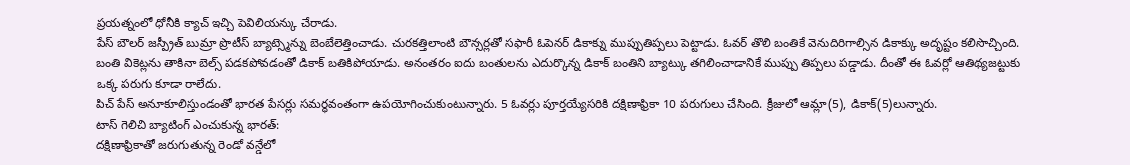ప్రయత్నంలో ధోనీకి క్యాచ్ ఇచ్చి పెవిలియన్కు చేరాడు.
పేస్ బౌలర్ జస్ప్రీత్ బుమ్రా ప్రొటీస్ బ్యాట్స్మెన్ను బెంబేలెత్తించాడు. చురకత్తిలాంటి బౌన్సర్లతో సఫారీ ఓపెనర్ డికాక్ను ముప్పుతిప్పలు పెట్టాడు. ఓవర్ తొలి బంతికే వెనుదిరిగాల్సిన డికాక్కు అదృష్టం కలిసొచ్చింది. బంతి వికెట్లను తాకినా బెల్స్ పడకపోవడంతో డికాక్ బతికిపోయాడు. అనంతరం ఐదు బంతులను ఎదుర్కొన్న డికాక్ బంతిని బ్యాట్కు తగిలించాడానికే ముప్పు తిప్పలు పడ్డాడు. దీంతో ఈ ఓవర్లో ఆతిథ్యజట్టుకు ఒక్క పరుగు కూడా రాలేదు.
పిచ్ పేస్ అనూకూలిస్తుండంతో భారత పేసర్లు సమర్ధవంతంగా ఉపయోగించుకుంటున్నారు. 5 ఓవర్లు పూర్తయ్యేసరికి దక్షిణాఫ్రికా 10 పరుగులు చేసింది. క్రీజులో ఆమ్లా(5), డికాక్(5)లున్నారు.
టాస్ గెలిచి బ్యాటింగ్ ఎంచుకున్న భారత్:
దక్షిణాఫ్రికాతో జరుగుతున్న రెండో వన్డేలో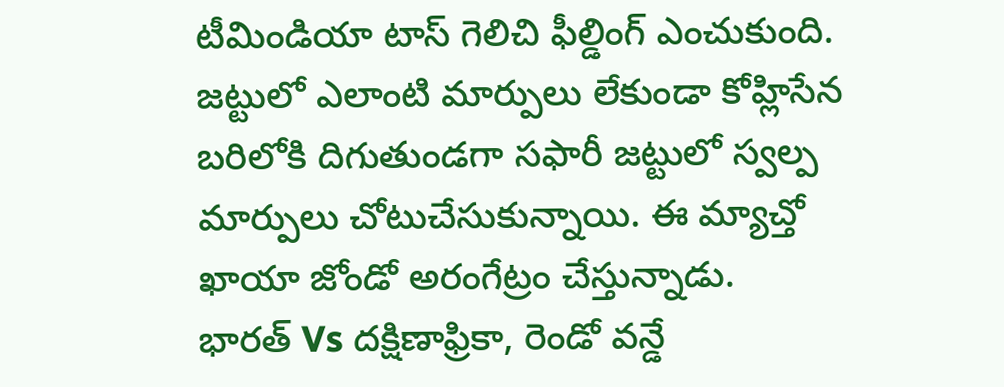టీమిండియా టాస్ గెలిచి ఫీల్డింగ్ ఎంచుకుంది. జట్టులో ఎలాంటి మార్పులు లేకుండా కోహ్లిసేన బరిలోకి దిగుతుండగా సఫారీ జట్టులో స్వల్ప మార్పులు చోటుచేసుకున్నాయి. ఈ మ్యాచ్తో ఖాయా జోండో అరంగేట్రం చేస్తున్నాడు.
భారత్ Vs దక్షిణాఫ్రికా, రెండో వన్డే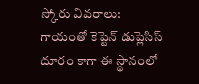స్కోరు వివరాలు:
గాయంతో కెప్టెన్ డుప్లెసిస్ దూరం కాగా ఈ స్థానంలో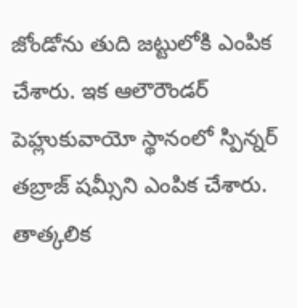జోండోను తుది జట్టులోకి ఎంపిక చేశారు. ఇక ఆలౌరౌండర్ పెహ్లుకువాయో స్థానంలో స్పిన్నర్ తబ్రాజ్ షమ్సీని ఎంపిక చేశారు. తాత్కలిక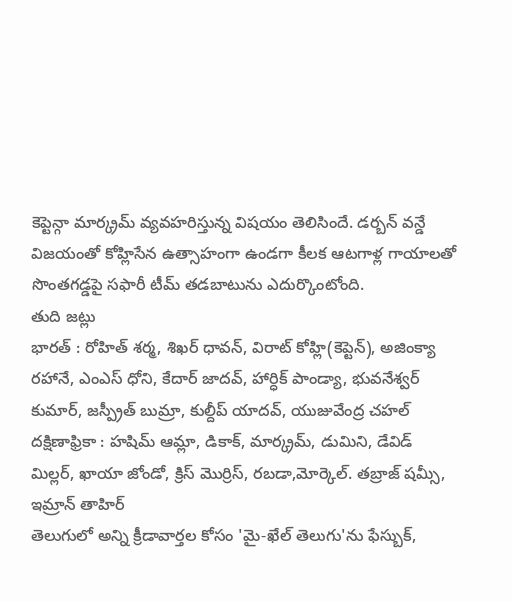కెప్టెన్గా మార్క్రమ్ వ్యవహరిస్తున్న విషయం తెలిసిందే. డర్బన్ వన్డే విజయంతో కోహ్లిసేన ఉత్సాహంగా ఉండగా కీలక ఆటగాళ్ల గాయాలతో సొంతగడ్డపై సఫారీ టీమ్ తడబాటును ఎదుర్కొంటోంది.
తుది జట్లు
భారత్ : రోహిత్ శర్మ, శిఖర్ ధావన్, విరాట్ కోహ్లి(కెప్టెన్), అజింక్యా రహానే, ఎంఎస్ ధోని, కేదార్ జాదవ్, హార్ధిక్ పాండ్యా, భువనేశ్వర్ కుమార్, జస్ప్రీత్ బుమ్రా, కుల్దీప్ యాదవ్, యుజువేంద్ర చహల్
దక్షిణాఫ్రికా : హషిమ్ ఆమ్లా, డికాక్, మార్క్రమ్, డుమిని, డేవిడ్ మిల్లర్, ఖాయా జోండో, క్రిస్ మొర్రిస్, రబడా,మోర్కెల్. తబ్రాజ్ షమ్సీ, ఇమ్రాన్ తాహిర్
తెలుగులో అన్ని క్రీడావార్తల కోసం 'మై-ఖేల్ తెలుగు'ను ఫేస్బుక్,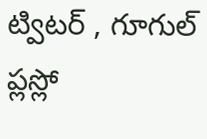ట్విటర్ , గూగుల్ ప్లస్లో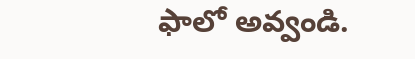ఫాలో అవ్వండి.